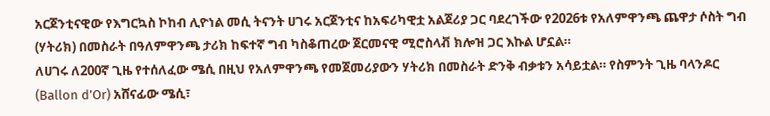አርጀንቲናዊው የእግርኳስ ኮከብ ሊዮነል መሲ ትናንት ሀገሩ አርጀንቲና ከአፍሪካዊቷ አልጀሪያ ጋር ባደረገችው የ2026ቱ የአለምዋንጫ ጨዋታ ሶስት ግብ (ሃትሪክ) በመስራት በዓለምዋንጫ ታሪክ ከፍተኛ ግብ ካስቆጠረው ጀርመናዊ ሚሮስላቭ ክሎዝ ጋር እኩል ሆኗል።
ለሀገሩ ለ200ኛ ጊዜ የተሰለፈው ሜሲ በዚህ የአለምዋንጫ የመጀመሪያውን ሃትሪክ በመስራት ድንቅ ብቃቱን አሳይቷል። የስምንት ጊዜ ባላንዶር (Ballon d’Or) አሸናፊው ሜሲ፣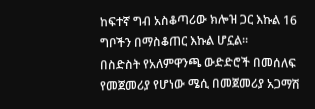ከፍተኛ ግብ አስቆጣሪው ክሎዝ ጋር እኩል 16 ግቦችን በማስቆጠር እኩል ሆኗል።
በስድስት የአለምዋንጫ ውድድሮች በመሰለፍ የመጀመሪያ የሆነው ሜሲ በመጀመሪያ አጋማሽ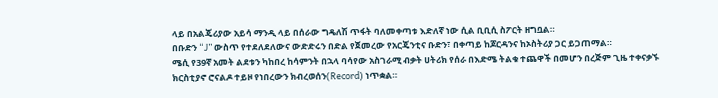ላይ በአልጄሪያው አይሳ ማንዲ ላይ በሰራው ግዴለሽ ጥፋት ባለመቀጣቱ እድለኛ ነው ሲል ቢቢሲ ስፖርት ዘግቧል።
በቡድን “J” ውስጥ የተደለደለውና ውድድሩን በድል የጀመረው የአርጄንቲና ቡድን፣ በቀጣይ ከጆርዳንና ከኦስትሪያ ጋር ይጋጠማል።
ሜሲ የ39ኛ አመት ልደቱን ካከበረ ከሳምንት በኋላ ባሳየው አስገራሚ ብቃት ሀትሪክ የሰራ በእድሜ ትልቁ ተጨዋች በመሆን በረጅም ጊዜ ተቀናቃኙ ክርስቲያኖ ሮናልዶ ተይዞ የነበረውን ክብረወሰን(Record) ነጥቋል።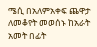ሜሲ በአለምአቀፍ ጨዋታ ለመቆየት መወሰኑ ከአራት አመት በፊት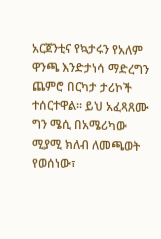አርጀንቲና የኳታሩን የአለም ዋንጫ እንድታነሳ ማድረግን ጨምሮ በርካታ ታሪኮች ተሰርተዋል። ይህ አፈጻጸሙ ግን ሜሲ በአሜሪካው ሚያሚ ክለብ ለመጫወት የወሰነው፣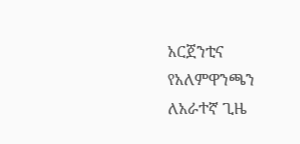አርጀንቲና የአለምዋንጫን ለአራተኛ ጊዜ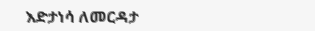እድታነሳ ለመርዳታ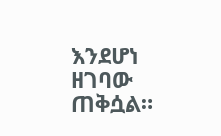እንደሆነ ዘገባው ጠቅሷል።